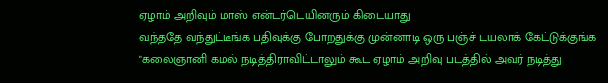ஏழாம் அறிவும் மாஸ் என்டர்டெயினரும் கிடையாது
வந்ததே வந்துட்டீங்க பதிவுக்கு போறதுக்கு முன்னாடி ஒரு பஞ்ச் டயலாக் கேட்டுக்குங்க
"கலைஞானி கமல் நடித்திராவிட்டாலும் கூட ஏழாம் அறிவு படத்தில் அவர் நடித்து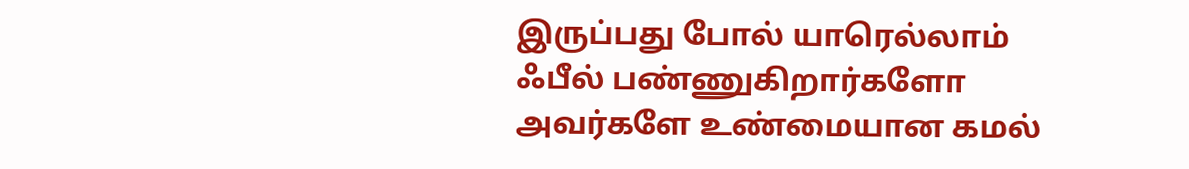இருப்பது போல் யாரெல்லாம் ஃபீல் பண்ணுகிறார்களோ அவர்களே உண்மையான கமல்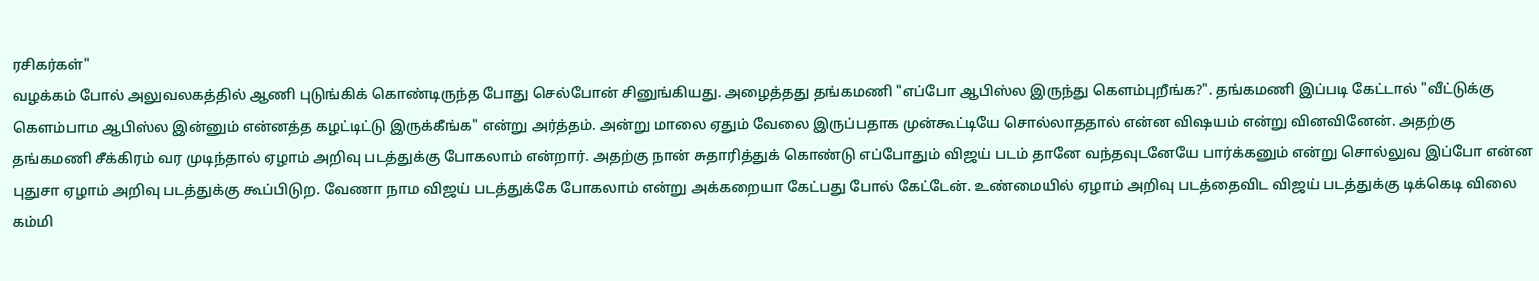ரசிகர்கள்"
வழக்கம் போல் அலுவலகத்தில் ஆணி புடுங்கிக் கொண்டிருந்த போது செல்போன் சினுங்கியது. அழைத்தது தங்கமணி "எப்போ ஆபிஸ்ல இருந்து கெளம்புறீங்க?". தங்கமணி இப்படி கேட்டால் "வீட்டுக்கு கெளம்பாம ஆபிஸ்ல இன்னும் என்னத்த கழட்டிட்டு இருக்கீங்க" என்று அர்த்தம். அன்று மாலை ஏதும் வேலை இருப்பதாக முன்கூட்டியே சொல்லாததால் என்ன விஷயம் என்று வினவினேன். அதற்கு தங்கமணி சீக்கிரம் வர முடிந்தால் ஏழாம் அறிவு படத்துக்கு போகலாம் என்றார். அதற்கு நான் சுதாரித்துக் கொண்டு எப்போதும் விஜய் படம் தானே வந்தவுடனேயே பார்க்கனும் என்று சொல்லுவ இப்போ என்ன புதுசா ஏழாம் அறிவு படத்துக்கு கூப்பிடுற. வேணா நாம விஜய் படத்துக்கே போகலாம் என்று அக்கறையா கேட்பது போல் கேட்டேன். உண்மையில் ஏழாம் அறிவு படத்தைவிட விஜய் படத்துக்கு டிக்கெடி விலை கம்மி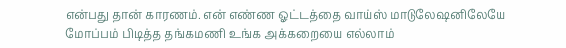என்பது தான் காரணம். என் எண்ண ஓட்டத்தை வாய்ஸ் மாடுலேஷனிலேயே மோப்பம் பிடித்த தங்கமணி உங்க அக்கறையை எல்லாம்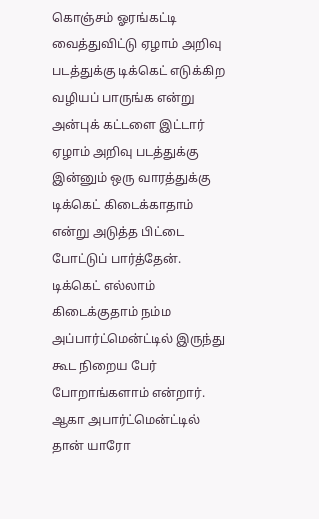கொஞ்சம் ஓரங்கட்டி வைத்துவிட்டு ஏழாம் அறிவு படத்துக்கு டிக்கெட் எடுக்கிற வழியப் பாருங்க என்று அன்புக் கட்டளை இட்டார்
ஏழாம் அறிவு படத்துக்கு இன்னும் ஒரு வாரத்துக்கு டிக்கெட் கிடைக்காதாம் என்று அடுத்த பிட்டை போட்டுப் பார்த்தேன். டிக்கெட் எல்லாம் கிடைக்குதாம் நம்ம அப்பார்ட்மென்ட்டில் இருந்து கூட நிறைய பேர் போறாங்களாம் என்றார். ஆகா அபார்ட்மென்ட்டில் தான் யாரோ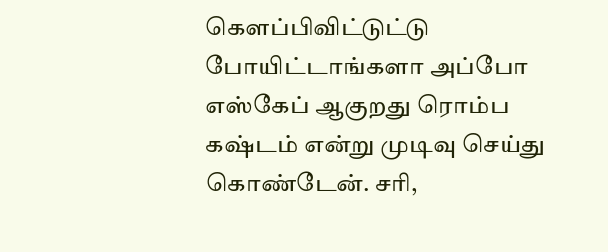கெளப்பிவிட்டுட்டு போயிட்டாங்களா அப்போ எஸ்கேப் ஆகுறது ரொம்ப கஷ்டம் என்று முடிவு செய்து கொண்டேன். சரி,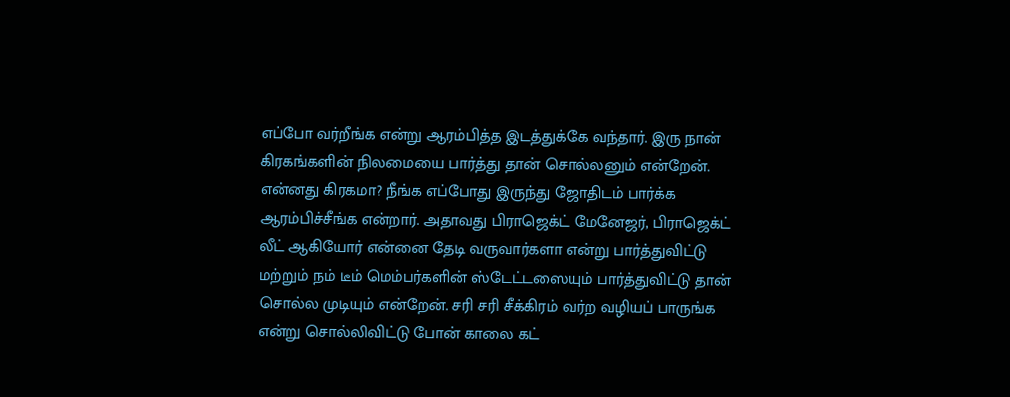எப்போ வர்றீங்க என்று ஆரம்பித்த இடத்துக்கே வந்தார். இரு நான் கிரகங்களின் நிலமையை பார்த்து தான் சொல்லனும் என்றேன். என்னது கிரகமா? நீங்க எப்போது இருந்து ஜோதிடம் பார்க்க ஆரம்பிச்சீங்க என்றார். அதாவது பிராஜெக்ட் மேனேஜர், பிராஜெக்ட் லீட் ஆகியோர் என்னை தேடி வருவார்களா என்று பார்த்துவிட்டு மற்றும் நம் டீம் மெம்பர்களின் ஸ்டேட்டஸையும் பார்த்துவிட்டு தான் சொல்ல முடியும் என்றேன். சரி சரி சீக்கிரம் வர்ற வழியப் பாருங்க என்று சொல்லிவிட்டு போன் காலை கட்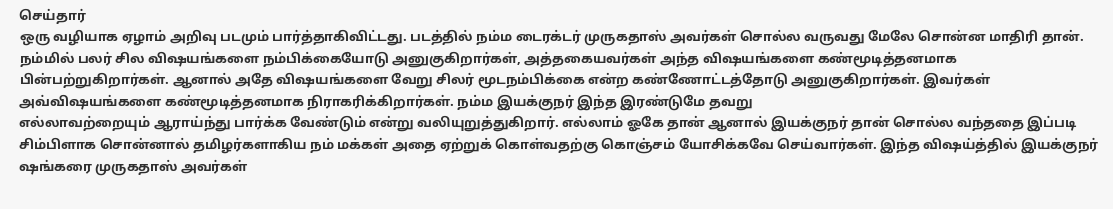செய்தார்
ஒரு வழியாக ஏழாம் அறிவு படமும் பார்த்தாகிவிட்டது. படத்தில் நம்ம டைரக்டர் முருகதாஸ் அவர்கள் சொல்ல வருவது மேலே சொன்ன மாதிரி தான். நம்மில் பலர் சில விஷயங்களை நம்பிக்கையோடு அனுகுகிறார்கள், அத்தகையவர்கள் அந்த விஷயங்களை கண்மூடித்தனமாக பின்பற்றுகிறார்கள். ஆனால் அதே விஷயங்களை வேறு சிலர் மூடநம்பிக்கை என்ற கண்ணோட்டத்தோடு அனுகுகிறார்கள். இவர்கள் அவ்விஷயங்களை கண்மூடித்தனமாக நிராகரிக்கிறார்கள். நம்ம இயக்குநர் இந்த இரண்டுமே தவறு
எல்லாவற்றையும் ஆராய்ந்து பார்க்க வேண்டும் என்று வலியுறுத்துகிறார். எல்லாம் ஓகே தான் ஆனால் இயக்குநர் தான் சொல்ல வந்ததை இப்படி சிம்பிளாக சொன்னால் தமிழர்களாகிய நம் மக்கள் அதை ஏற்றுக் கொள்வதற்கு கொஞ்சம் யோசிக்கவே செய்வார்கள். இந்த விஷய்த்தில் இயக்குநர் ஷங்கரை முருகதாஸ் அவர்கள்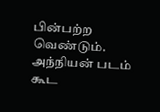பின்பற்ற வெண்டும். அந்நியன் படம் கூட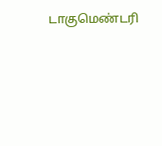டாகுமெண்டரி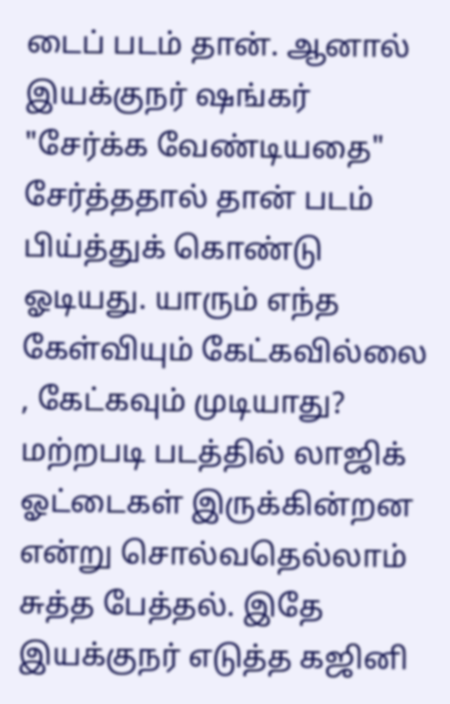டைப் படம் தான். ஆனால் இயக்குநர் ஷங்கர் "சேர்க்க வேண்டியதை" சேர்த்ததால் தான் படம் பிய்த்துக் கொண்டு ஓடியது. யாரும் எந்த கேள்வியும் கேட்கவில்லை , கேட்கவும் முடியாது?
மற்றபடி படத்தில் லாஜிக் ஓட்டைகள் இருக்கின்றன என்று சொல்வதெல்லாம் சுத்த பேத்தல். இதே இயக்குநர் எடுத்த கஜினி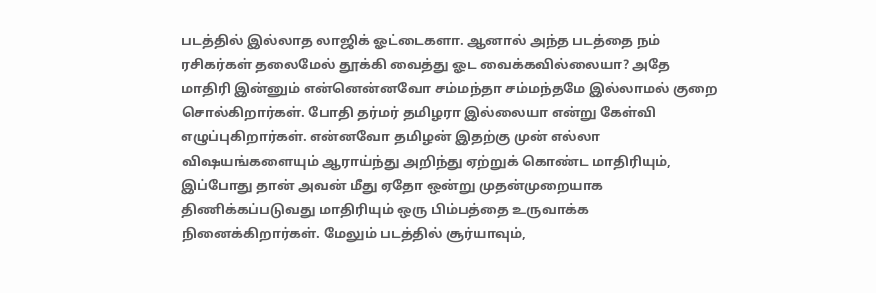படத்தில் இல்லாத லாஜிக் ஓட்டைகளா. ஆனால் அந்த படத்தை நம் ரசிகர்கள் தலைமேல் தூக்கி வைத்து ஓட வைக்கவில்லையா? அதே மாதிரி இன்னும் என்னென்னவோ சம்மந்தா சம்மந்தமே இல்லாமல் குறை சொல்கிறார்கள். போதி தர்மர் தமிழரா இல்லையா என்று கேள்வி எழுப்புகிறார்கள். என்னவோ தமிழன் இதற்கு முன் எல்லா விஷயங்களையும் ஆராய்ந்து அறிந்து ஏற்றுக் கொண்ட மாதிரியும், இப்போது தான் அவன் மீது ஏதோ ஒன்று முதன்முறையாக திணிக்கப்படுவது மாதிரியும் ஒரு பிம்பத்தை உருவாக்க நினைக்கிறார்கள். மேலும் படத்தில் சூர்யாவும்,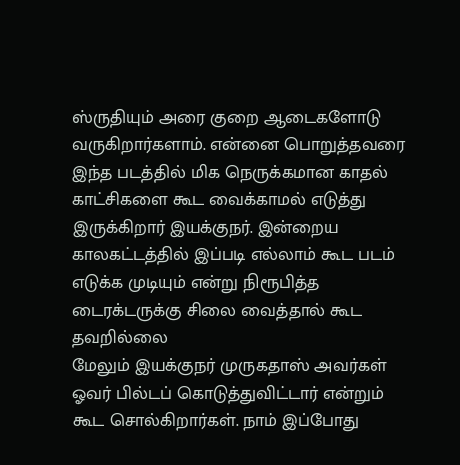ஸ்ருதியும் அரை குறை ஆடைகளோடு வருகிறார்களாம். என்னை பொறுத்தவரை இந்த படத்தில் மிக நெருக்கமான காதல் காட்சிகளை கூட வைக்காமல் எடுத்து இருக்கிறார் இயக்குநர். இன்றைய காலகட்டத்தில் இப்படி எல்லாம் கூட படம் எடுக்க முடியும் என்று நிரூபித்த டைரக்டருக்கு சிலை வைத்தால் கூட தவறில்லை
மேலும் இயக்குநர் முருகதாஸ் அவர்கள் ஓவர் பில்டப் கொடுத்துவிட்டார் என்றும் கூட சொல்கிறார்கள். நாம் இப்போது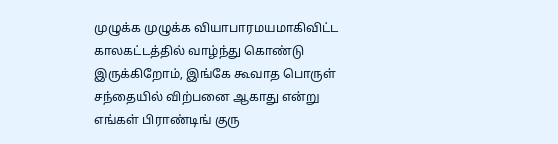முழுக்க முழுக்க வியாபாரமயமாகிவிட்ட காலகட்டத்தில் வாழ்ந்து கொண்டு இருக்கிறோம், இங்கே கூவாத பொருள் சந்தையில் விற்பனை ஆகாது என்று எங்கள் பிராண்டிங் குரு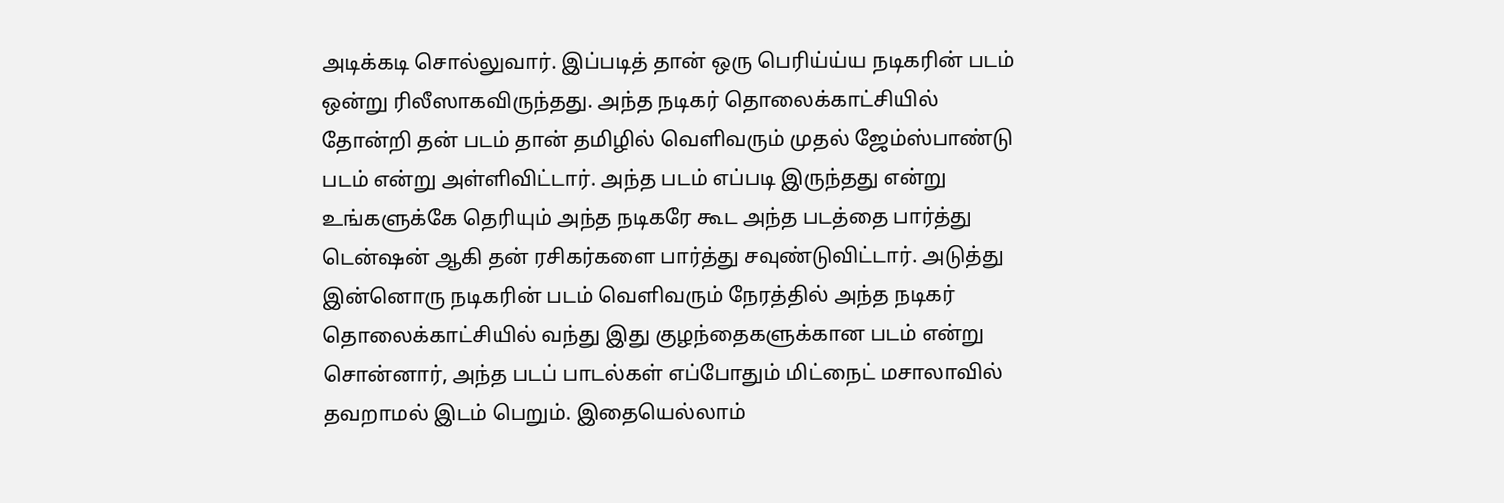அடிக்கடி சொல்லுவார். இப்படித் தான் ஒரு பெரிய்ய்ய நடிகரின் படம் ஒன்று ரிலீஸாகவிருந்தது. அந்த நடிகர் தொலைக்காட்சியில் தோன்றி தன் படம் தான் தமிழில் வெளிவரும் முதல் ஜேம்ஸ்பாண்டு படம் என்று அள்ளிவிட்டார். அந்த படம் எப்படி இருந்தது என்று உங்களுக்கே தெரியும் அந்த நடிகரே கூட அந்த படத்தை பார்த்து டென்ஷன் ஆகி தன் ரசிகர்களை பார்த்து சவுண்டுவிட்டார். அடுத்து இன்னொரு நடிகரின் படம் வெளிவரும் நேரத்தில் அந்த நடிகர் தொலைக்காட்சியில் வந்து இது குழந்தைகளுக்கான படம் என்று சொன்னார், அந்த படப் பாடல்கள் எப்போதும் மிட்நைட் மசாலாவில் தவறாமல் இடம் பெறும். இதையெல்லாம்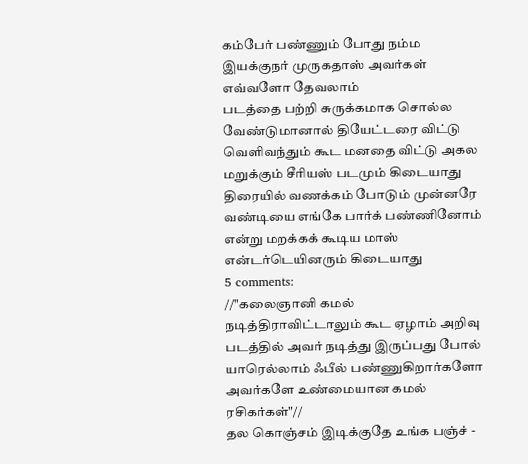கம்பேர் பண்ணும் போது நம்ம இயக்குநர் முருகதாஸ் அவர்கள் எவ்வளோ தேவலாம்
படத்தை பற்றி சுருக்கமாக சொல்ல வேண்டுமானால் தியேட்டரை விட்டு வெளிவந்தும் கூட மனதை விட்டு அகல மறுக்கும் சீரியஸ் படமும் கிடையாது திரையில் வணக்கம் போடும் முன்னரே வண்டியை எங்கே பார்க் பண்ணினோம் என்று மறக்கக் கூடிய மாஸ் என்டர்டெயினரும் கிடையாது
5 comments:
//"கலைஞானி கமல் நடித்திராவிட்டாலும் கூட ஏழாம் அறிவு படத்தில் அவர் நடித்து இருப்பது போல் யாரெல்லாம் ஃபீல் பண்ணுகிறார்களோ அவர்களே உண்மையான கமல் ரசிகர்கள்"//
தல கொஞ்சம் இடிக்குதே உங்க பஞ்ச் -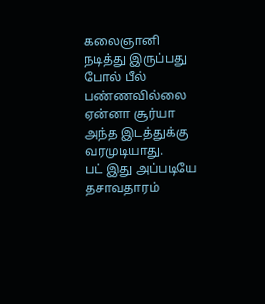கலைஞானி நடித்து இருப்பது போல் பீல் பண்ணவில்லை ஏன்னா சூர்யா அந்த இடத்துக்கு வரமுடியாது.
பட் இது அப்படியே தசாவதாரம்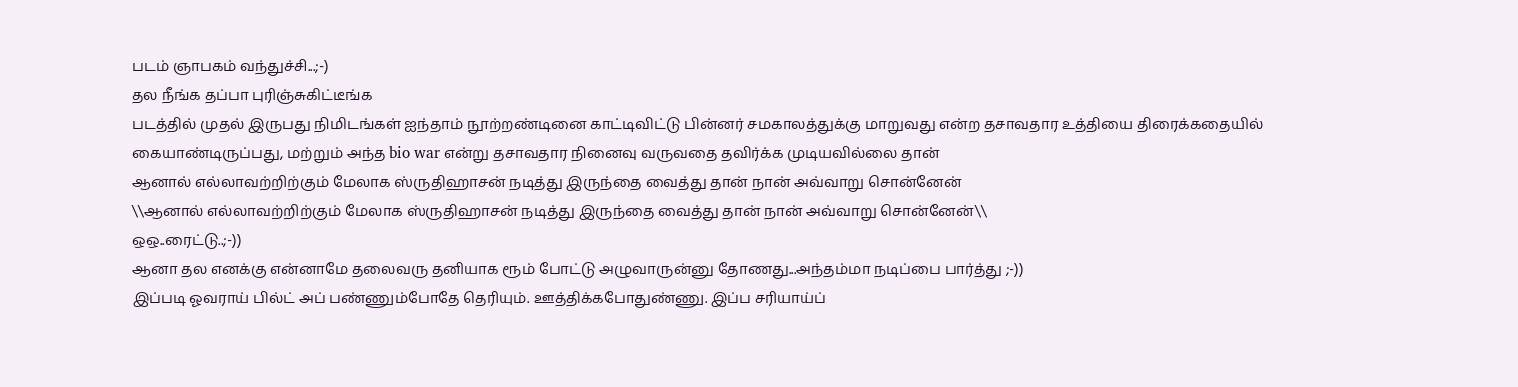படம் ஞாபகம் வந்துச்சி...;-)
தல நீங்க தப்பா புரிஞ்சுகிட்டீங்க
படத்தில் முதல் இருபது நிமிடங்கள் ஐந்தாம் நூற்றண்டினை காட்டிவிட்டு பின்னர் சமகாலத்துக்கு மாறுவது என்ற தசாவதார உத்தியை திரைக்கதையில் கையாண்டிருப்பது, மற்றும் அந்த bio war என்று தசாவதார நினைவு வருவதை தவிர்க்க முடியவில்லை தான்
ஆனால் எல்லாவற்றிற்கும் மேலாக ஸ்ருதிஹாசன் நடித்து இருந்தை வைத்து தான் நான் அவ்வாறு சொன்னேன்
\\ஆனால் எல்லாவற்றிற்கும் மேலாக ஸ்ருதிஹாசன் நடித்து இருந்தை வைத்து தான் நான் அவ்வாறு சொன்னேன்\\
ஒஒ..ரைட்டு..;-))
ஆனா தல எனக்கு என்னாமே தலைவரு தனியாக ரூம் போட்டு அழுவாருன்னு தோணது...அந்தம்மா நடிப்பை பார்த்து ;-))
இப்படி ஓவராய் பில்ட் அப் பண்ணும்போதே தெரியும். ஊத்திக்கபோதுண்ணு. இப்ப சரியாய்ப்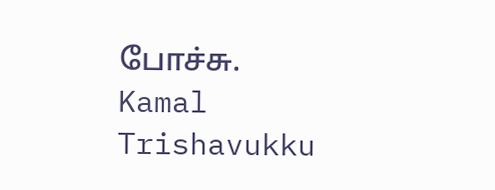போச்சு.
Kamal Trishavukku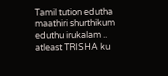Tamil tution edutha maathiri shurthikum eduthu irukalam .. atleast TRISHA ku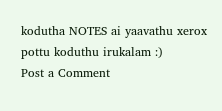kodutha NOTES ai yaavathu xerox pottu koduthu irukalam :)
Post a Comment